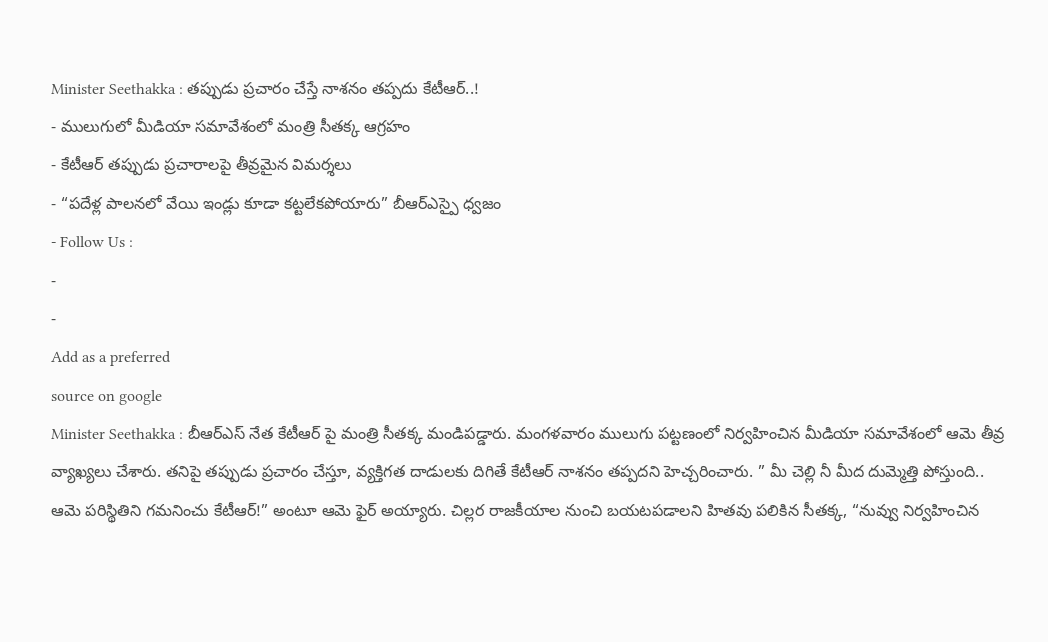Minister Seethakka : తప్పుడు ప్రచారం చేస్తే నాశనం తప్పదు కేటీఆర్..!
- ములుగులో మీడియా సమావేశంలో మంత్రి సీతక్క ఆగ్రహం
- కేటీఆర్ తప్పుడు ప్రచారాలపై తీవ్రమైన విమర్శలు
- “పదేళ్ల పాలనలో వేయి ఇండ్లు కూడా కట్టలేకపోయారు” బీఆర్ఎస్పై ధ్వజం
- Follow Us :
-
-
Add as a preferred
source on google
Minister Seethakka : బీఆర్ఎస్ నేత కేటీఆర్ పై మంత్రి సీతక్క మండిపడ్డారు. మంగళవారం ములుగు పట్టణంలో నిర్వహించిన మీడియా సమావేశంలో ఆమె తీవ్ర వ్యాఖ్యలు చేశారు. తనిపై తప్పుడు ప్రచారం చేస్తూ, వ్యక్తిగత దాడులకు దిగితే కేటీఆర్ నాశనం తప్పదని హెచ్చరించారు. ” మీ చెల్లి నీ మీద దుమ్మెత్తి పోస్తుంది.. ఆమె పరిస్థితిని గమనించు కేటీఆర్!” అంటూ ఆమె ఫైర్ అయ్యారు. చిల్లర రాజకీయాల నుంచి బయటపడాలని హితవు పలికిన సీతక్క, “నువ్వు నిర్వహించిన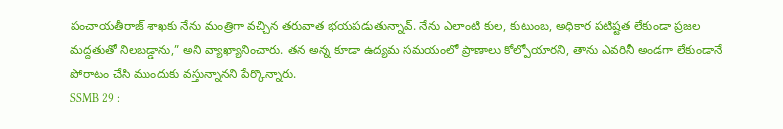పంచాయతీరాజ్ శాఖకు నేను మంత్రిగా వచ్చిన తరువాత భయపడుతున్నావ్. నేను ఎలాంటి కుల, కుటుంబ, అధికార పటిష్టత లేకుండా ప్రజల మద్దతుతో నిలబడ్డాను,” అని వ్యాఖ్యానించారు. తన అన్న కూడా ఉద్యమ సమయంలో ప్రాణాలు కోల్పోయారని, తాను ఎవరినీ అండగా లేకుండానే పోరాటం చేసి ముందుకు వస్తున్నానని పేర్కొన్నారు.
SSMB 29 :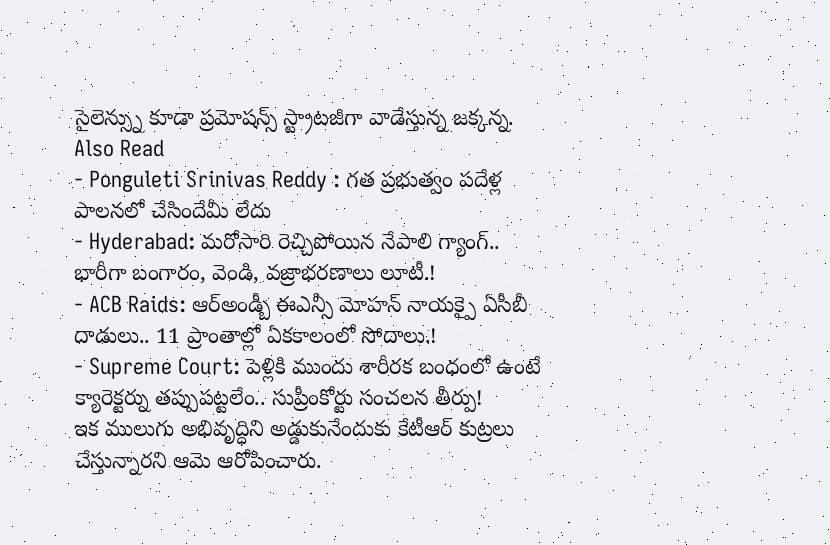సైలెన్స్ను కూడా ప్రమోషన్స్ స్ట్రాటజీగా వాడేస్తున్న జక్కన్న.
Also Read
- Ponguleti Srinivas Reddy : గత ప్రభుత్వం పదేళ్ల పాలనలో చేసిందేమీ లేదు
- Hyderabad: మరోసారి రెచ్చిపోయిన నేపాలి గ్యాంగ్.. భారీగా బంగారం, వెండి, వజ్రాభరణాలు లూటీ.!
- ACB Raids: ఆర్అండ్బీ ఈఎన్సీ మోహన్ నాయక్పై ఏసీబీ దాడులు.. 11 ప్రాంతాల్లో ఏకకాలంలో సోదాలు.!
- Supreme Court: పెళ్లికి ముందు శారీరక బంధంలో ఉంటే క్యారెక్టర్ను తప్పుపట్టలేం.. సుప్రీంకోర్టు సంచలన తీర్పు!
ఇక ములుగు అభివృద్ధిని అడ్డుకునేందుకు కేటీఆర్ కుట్రలు చేస్తున్నారని ఆమె ఆరోపించారు.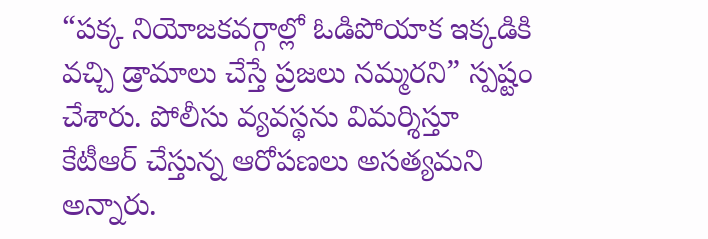“పక్క నియోజకవర్గాల్లో ఓడిపోయాక ఇక్కడికి వచ్చి డ్రామాలు చేస్తే ప్రజలు నమ్మరని” స్పష్టం చేశారు. పోలీసు వ్యవస్థను విమర్శిస్తూ కేటీఆర్ చేస్తున్న ఆరోపణలు అసత్యమని అన్నారు.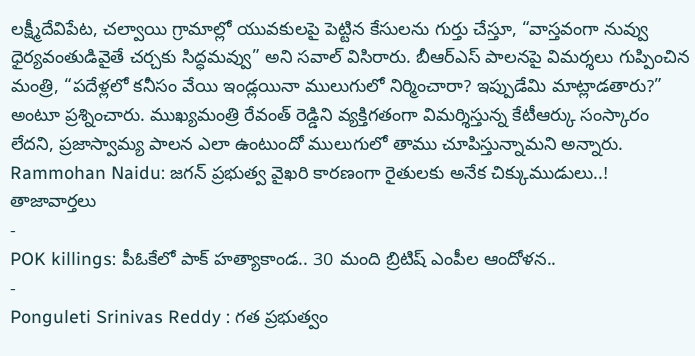లక్ష్మీదేవిపేట, చల్వాయి గ్రామాల్లో యువకులపై పెట్టిన కేసులను గుర్తు చేస్తూ, “వాస్తవంగా నువ్వు ధైర్యవంతుడివైతే చర్చకు సిద్ధమవ్వు” అని సవాల్ విసిరారు. బీఆర్ఎస్ పాలనపై విమర్శలు గుప్పించిన మంత్రి, “పదేళ్లలో కనీసం వేయి ఇండ్లయినా ములుగులో నిర్మించారా? ఇప్పుడేమి మాట్లాడతారు?” అంటూ ప్రశ్నించారు. ముఖ్యమంత్రి రేవంత్ రెడ్డిని వ్యక్తిగతంగా విమర్శిస్తున్న కేటీఆర్కు సంస్కారం లేదని, ప్రజాస్వామ్య పాలన ఎలా ఉంటుందో ములుగులో తాము చూపిస్తున్నామని అన్నారు.
Rammohan Naidu: జగన్ ప్రభుత్వ వైఖరి కారణంగా రైతులకు అనేక చిక్కుముడులు..!
తాజావార్తలు
-
POK killings: పీఓకేలో పాక్ హత్యాకాండ.. 30 మంది బ్రిటిష్ ఎంపీల ఆందోళన..
-
Ponguleti Srinivas Reddy : గత ప్రభుత్వం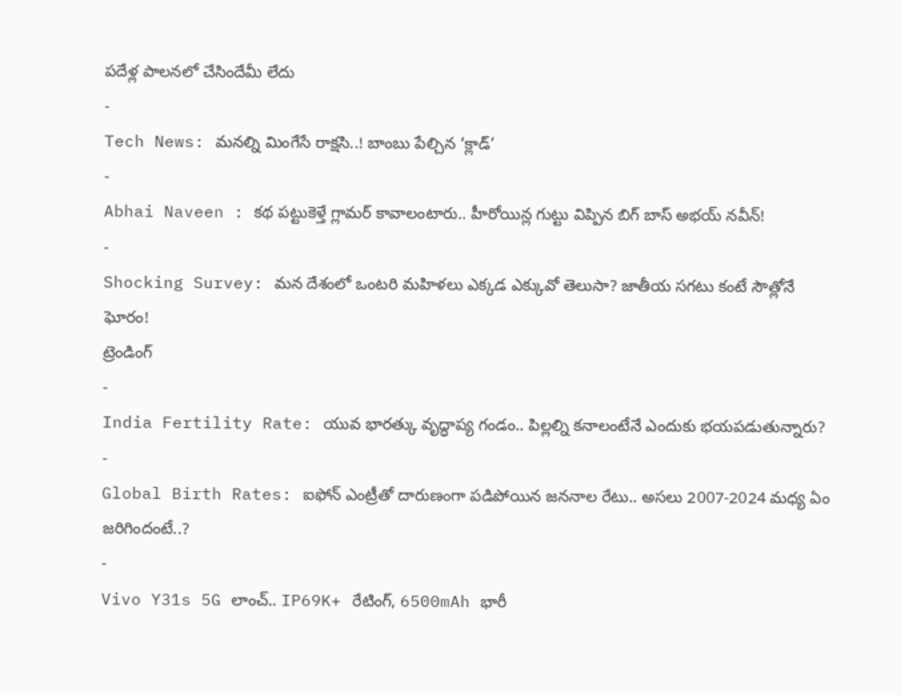పదేళ్ల పాలనలో చేసిందేమీ లేదు
-
Tech News: మనల్ని మింగేసే రాక్షసి..! బాంబు పేల్చిన ‘క్లాడ్’
-
Abhai Naveen : కథ పట్టుకెళ్తే గ్లామర్ కావాలంటారు.. హీరోయిన్ల గుట్టు విప్పిన బిగ్ బాస్ అభయ్ నవీన్!
-
Shocking Survey: మన దేశంలో ఒంటరి మహిళలు ఎక్కడ ఎక్కువో తెలుసా? జాతీయ సగటు కంటే సౌత్లోనే ఘోరం!
ట్రెండింగ్
-
India Fertility Rate: యువ భారత్కు వృద్ధాప్య గండం.. పిల్లల్ని కనాలంటేనే ఎందుకు భయపడుతున్నారు?
-
Global Birth Rates: ఐఫోన్ ఎంట్రీతో దారుణంగా పడిపోయిన జననాల రేటు.. అసలు 2007-2024 మధ్య ఏం జరిగిందంటే..?
-
Vivo Y31s 5G లాంచ్.. IP69K+ రేటింగ్, 6500mAh భారీ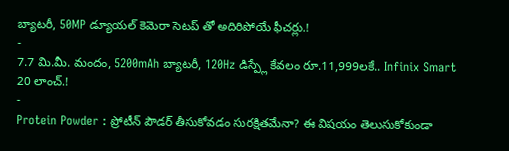బ్యాటరీ, 50MP డ్యూయల్ కెమెరా సెటప్ తో అదిరిపోయే ఫీచర్లు.!
-
7.7 మి.మీ. మందం, 5200mAh బ్యాటరీ, 120Hz డిస్ప్లే కేవలం రూ.11,999లకే.. Infinix Smart 20 లాంచ్.!
-
Protein Powder : ప్రోటీన్ పౌడర్ తీసుకోవడం సురక్షితమేనా? ఈ విషయం తెలుసుకోకుండా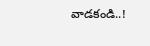వాడకండి..!